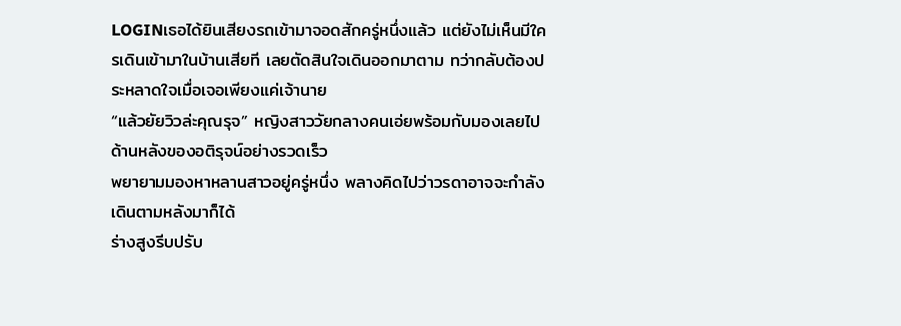LOGINเธอได้ยินเสียงรถเข้ามาจอดสักครู่หนึ่งแล้ว แต่ยังไม่เห็นมีใครเดินเข้ามาในบ้านเสียที เลยตัดสินใจเดินออกมาตาม ทว่ากลับต้องประหลาดใจเมื่อเจอเพียงแค่เจ้านาย
“แล้วยัยวิวล่ะคุณรุจ” หญิงสาววัยกลางคนเอ่ยพร้อมกับมองเลยไปด้านหลังของอติรุจน์อย่างรวดเร็ว
พยายามมองหาหลานสาวอยู่ครู่หนึ่ง พลางคิดไปว่าวรดาอาจจะกำลังเดินตามหลังมาก็ได้
ร่างสูงรีบปรับ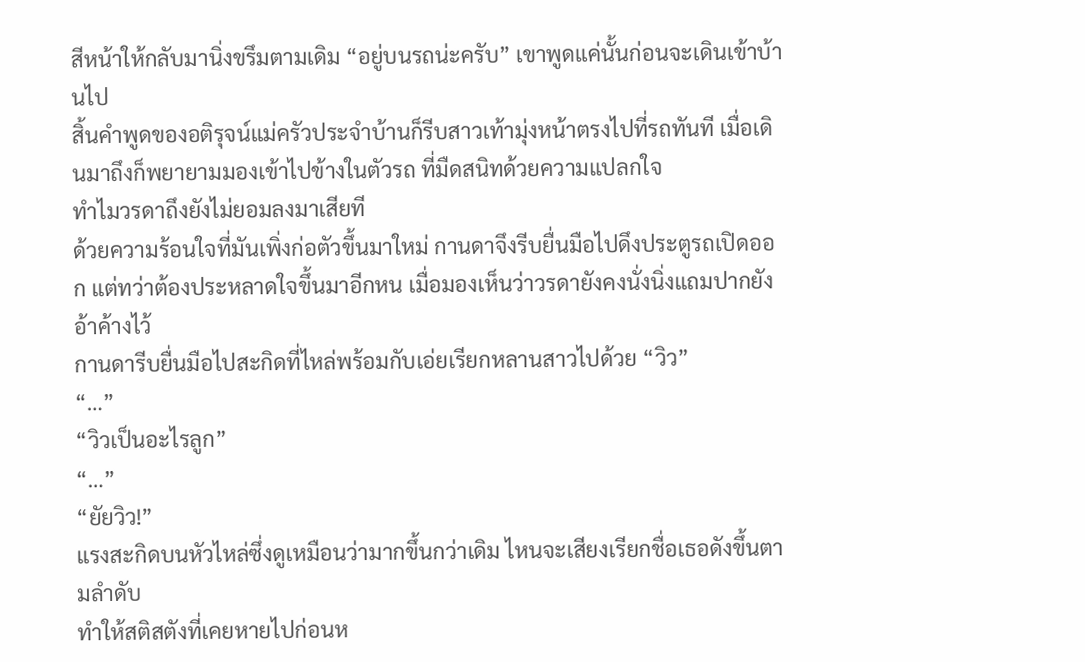สีหน้าให้กลับมานิ่งขรึมตามเดิม “อยู่บนรถน่ะครับ” เขาพูดแค่นั้นก่อนจะเดินเข้าบ้านไป
สิ้นคำพูดของอติรุจน์แม่ครัวประจำบ้านก็รีบสาวเท้ามุ่งหน้าตรงไปที่รถทันที เมื่อเดินมาถึงก็พยายามมองเข้าไปข้างในตัวรถ ที่มืดสนิทด้วยความแปลกใจ
ทำไมวรดาถึงยังไม่ยอมลงมาเสียที
ด้วยความร้อนใจที่มันเพิ่งก่อตัวขึ้นมาใหม่ กานดาจึงรีบยื่นมือไปดึงประตูรถเปิดออก แต่ทว่าต้องประหลาดใจขึ้นมาอีกหน เมื่อมองเห็นว่าวรดายังคงนั่งนิ่งแถมปากยังอ้าค้างไว้
กานดารีบยื่นมือไปสะกิดที่ไหล่พร้อมกับเอ่ยเรียกหลานสาวไปด้วย “วิว”
“…”
“วิวเป็นอะไรลูก”
“…”
“ยัยวิว!”
แรงสะกิดบนหัวไหล่ซึ่งดูเหมือนว่ามากขึ้นกว่าเดิม ไหนจะเสียงเรียกชื่อเธอดังขึ้นตามลำดับ
ทำให้สติสตังที่เคยหายไปก่อนห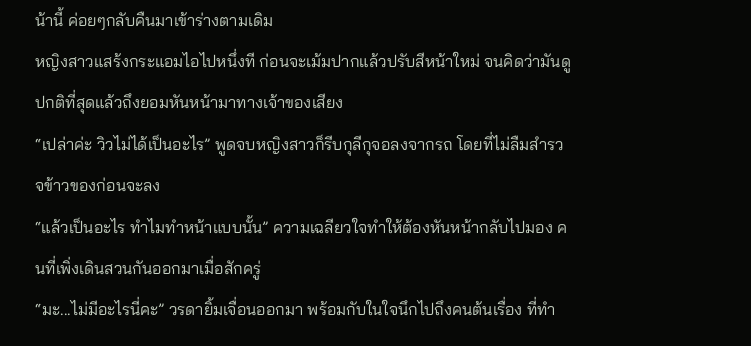น้านี้ ค่อยๆกลับคืนมาเข้าร่างตามเดิม
หญิงสาวแสร้งกระแอมไอไปหนึ่งที ก่อนจะเม้มปากแล้วปรับสีหน้าใหม่ จนคิดว่ามันดูปกติที่สุดแล้วถึงยอมหันหน้ามาทางเจ้าของเสียง
“เปล่าค่ะ วิวไม่ได้เป็นอะไร” พูดจบหญิงสาวก็รีบกุลีกุจอลงจากรถ โดยที่ไม่ลืมสำรวจข้าวของก่อนจะลง
“แล้วเป็นอะไร ทำไมทำหน้าแบบนั้น” ความเฉลียวใจทำให้ต้องหันหน้ากลับไปมอง คนที่เพิ่งเดินสวนกันออกมาเมื่อสักครู่
“มะ...ไม่มีอะไรนี่คะ” วรดายิ้มเจื่อนออกมา พร้อมกับในใจนึกไปถึงคนต้นเรื่อง ที่ทำ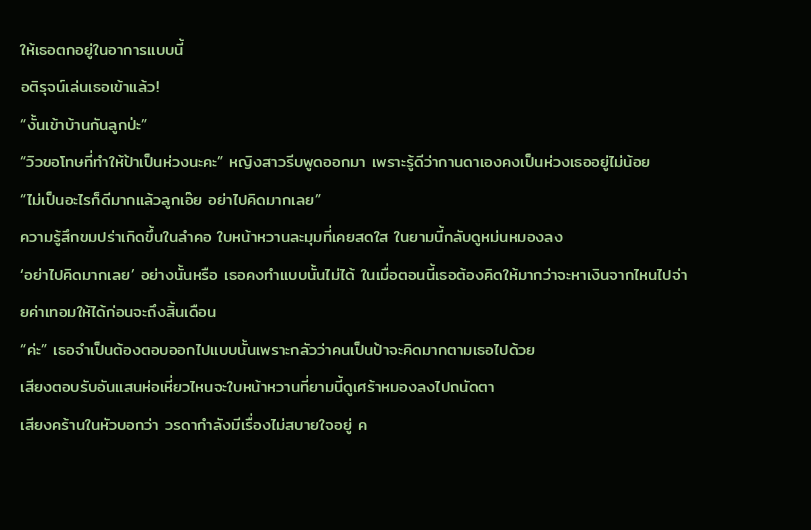ให้เธอตกอยู่ในอาการแบบนี้
อติรุจน์เล่นเธอเข้าแล้ว!
“งั้นเข้าบ้านกันลูกป่ะ”
“วิวขอโทษที่ทำให้ป้าเป็นห่วงนะคะ” หญิงสาวรีบพูดออกมา เพราะรู้ดีว่ากานดาเองคงเป็นห่วงเธออยู่ไม่น้อย
“ไม่เป็นอะไรก็ดีมากแล้วลูกเอ๊ย อย่าไปคิดมากเลย”
ความรู้สึกขมปร่าเกิดขึ้นในลำคอ ใบหน้าหวานละมุมที่เคยสดใส ในยามนี้กลับดูหม่นหมองลง
‘อย่าไปคิดมากเลย’ อย่างนั้นหรือ เธอคงทำแบบนั้นไม่ได้ ในเมื่อตอนนี้เธอต้องคิดให้มากว่าจะหาเงินจากไหนไปจ่ายค่าเทอมให้ได้ก่อนจะถึงสิ้นเดือน
“ค่ะ” เธอจำเป็นต้องตอบออกไปแบบนั้นเพราะกลัวว่าคนเป็นป้าจะคิดมากตามเธอไปด้วย
เสียงตอบรับอันแสนห่อเหี่ยวไหนจะใบหน้าหวานที่ยามนี้ดูเศร้าหมองลงไปถนัดตา
เสียงคร้านในหัวบอกว่า วรดากำลังมีเรื่องไม่สบายใจอยู่ ค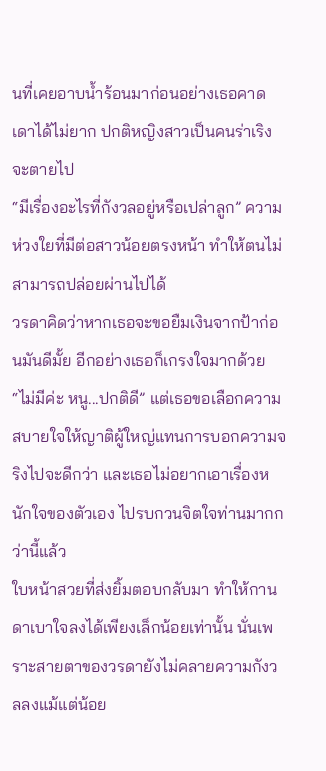นที่เคยอาบน้ำร้อนมาก่อนอย่างเธอคาดเดาได้ไม่ยาก ปกติหญิงสาวเป็นคนร่าเริงจะตายไป
“มีเรื่องอะไรที่กังวลอยู่หรือเปล่าลูก” ความห่วงใยที่มีต่อสาวน้อยตรงหน้า ทำให้ตนไม่สามารถปล่อยผ่านไปได้
วรดาคิดว่าหากเธอจะขอยืมเงินจากป้าก่อนมันดีมั้ย อีกอย่างเธอก็เกรงใจมากด้วย “ไม่มีค่ะ หนู...ปกติดี” แต่เธอขอเลือกความสบายใจให้ญาติผู้ใหญ่แทนการบอกความจริงไปจะดีกว่า และเธอไม่อยากเอาเรื่องหนักใจของตัวเอง ไปรบกวนจิตใจท่านมากกว่านี้แล้ว
ใบหน้าสวยที่ส่งยิ้มตอบกลับมา ทำให้กานดาเบาใจลงได้เพียงเล็กน้อยเท่านั้น นั่นเพราะสายตาของวรดายังไม่คลายความกังวลลงแม้แต่น้อย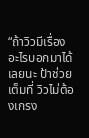“ถ้าวิวมีเรื่องอะไรบอกมาได้เลยนะ ป้าช่วยเต็มที่ วิวไม่ต้องเกรง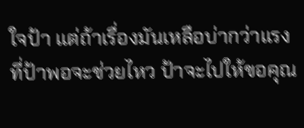ใจป้า แต่ถ้าเรื่องมันเหลือบ่ากว่าแรงที่ป้าพอจะช่วยไหว ป้าจะไปให้ขอคุณ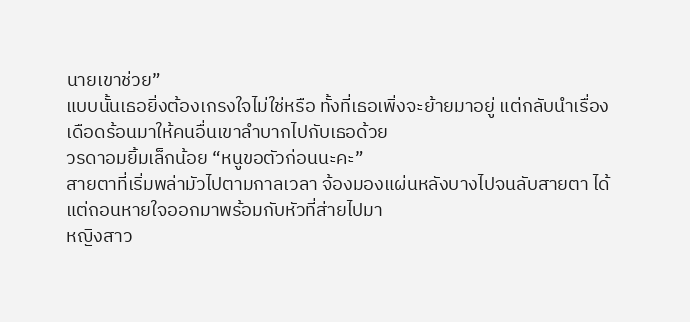นายเขาช่วย”
แบบนั้นเธอยิ่งต้องเกรงใจไม่ใช่หรือ ทั้งที่เธอเพิ่งจะย้ายมาอยู่ แต่กลับนำเรื่องเดือดร้อนมาให้คนอื่นเขาลำบากไปกับเธอด้วย
วรดาอมยิ้มเล็กน้อย “หนูขอตัวก่อนนะคะ”
สายตาที่เริ่มพล่ามัวไปตามกาลเวลา จ้องมองแผ่นหลังบางไปจนลับสายตา ได้แต่ถอนหายใจออกมาพร้อมกับหัวที่ส่ายไปมา
หญิงสาว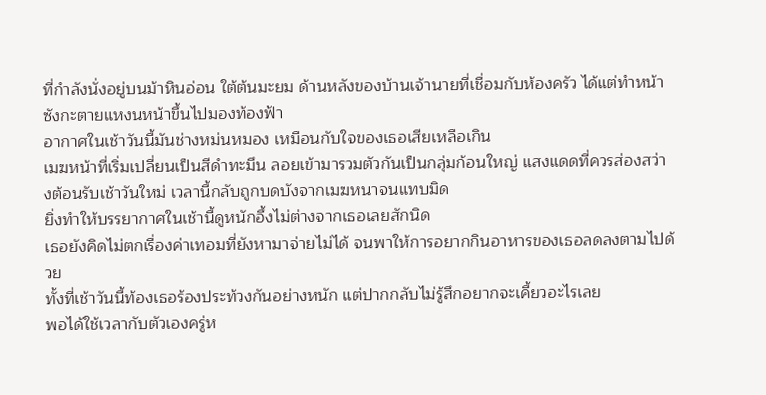ที่กำลังนั่งอยู่บนม้าหินอ่อน ใต้ต้นมะยม ด้านหลังของบ้านเจ้านายที่เชื่อมกับห้องครัว ได้แต่ทำหน้าซังกะตายแหงนหน้าขึ้นไปมองท้องฟ้า
อากาศในเช้าวันนี้มันช่างหม่นหมอง เหมือนกับใจของเธอเสียเหลือเกิน
เมฆหน้าที่เริ่มเปลี่ยนเป็นสีดำทะมึน ลอยเข้ามารวมตัวกันเป็นกลุ่มก้อนใหญ่ แสงแดดที่ควรส่องสว่างต้อนรับเช้าวันใหม่ เวลานี้กลับถูกบดบังจากเมฆหนาจนแทบมิด
ยิ่งทำให้บรรยากาศในเช้านี้ดูหนักอึ้งไม่ต่างจากเธอเลยสักนิด
เธอยังคิดไม่ตกเรื่องค่าเทอมที่ยังหามาจ่ายไม่ได้ จนพาให้การอยากกินอาหารของเธอลดลงตามไปด้วย
ทั้งที่เช้าวันนี้ท้องเธอร้องประท้วงกันอย่างหนัก แต่ปากกลับไม่รู้สึกอยากจะเคี้ยวอะไรเลย
พอได้ใช้เวลากับตัวเองครู่ห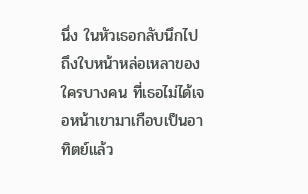นึ่ง ในหัวเธอกลับนึกไปถึงใบหน้าหล่อเหลาของใครบางคน ที่เธอไม่ได้เจอหน้าเขามาเกือบเป็นอาทิตย์แล้ว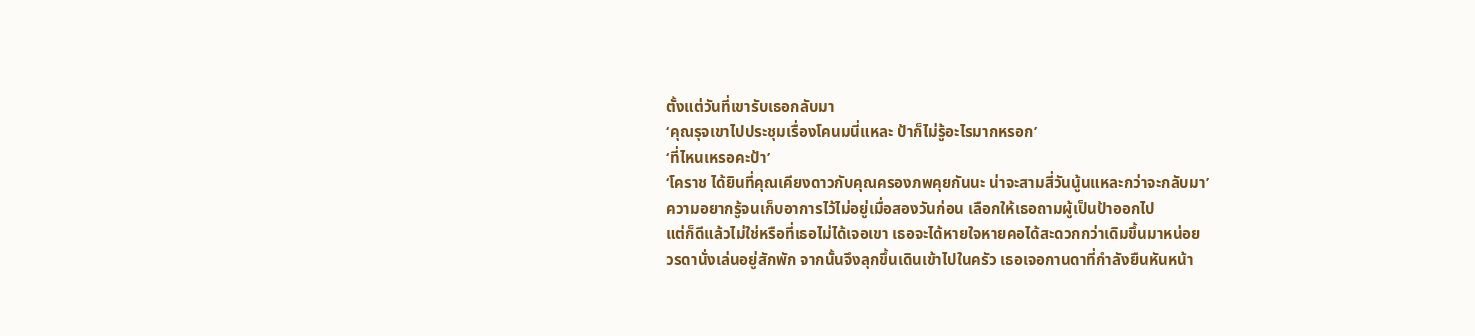ตั้งแต่วันที่เขารับเธอกลับมา
‘คุณรุจเขาไปประชุมเรื่องโคนมนี่แหละ ป้าก็ไม่รู้อะไรมากหรอก’
‘ที่ไหนเหรอคะป้า’
‘โคราช ได้ยินที่คุณเคียงดาวกับคุณครองภพคุยกันนะ น่าจะสามสี่วันนู้นแหละกว่าจะกลับมา’
ความอยากรู้จนเก็บอาการไว้ไม่อยู่เมื่อสองวันก่อน เลือกให้เธอถามผู้เป็นป้าออกไป
แต่ก็ดีแล้วไม่ใช่หรือที่เธอไม่ได้เจอเขา เธอจะได้หายใจหายคอได้สะดวกกว่าเดิมขึ้นมาหน่อย
วรดานั่งเล่นอยู่สักพัก จากนั้นจึงลุกขึ้นเดินเข้าไปในครัว เธอเจอกานดาที่กำลังยืนหันหน้า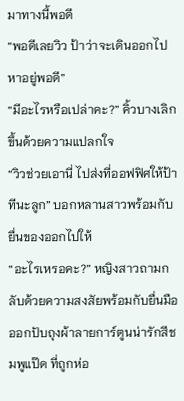มาทางนี้พอดี
“พอดีเลยวิว ป้าว่าจะเดินออกไปหาอยู่พอดี”
“มีอะไรหรือเปล่าคะ?” คิ้วบางเลิกขึ้นด้วยความแปลกใจ
“วิวช่วยเอานี่ ไปส่งที่ออฟฟิศให้ป้าทีนะลูก” บอกหลานสาวพร้อมกับยื่นของออกไปให้
“อะไรเหรอคะ?” หญิงสาวถามกลับด้วยความสงสัยพร้อมกับยื่นมือออกปับถุงผ้าลายการ์ตูนน่ารักสีชมพูแป๊ด ที่ถูกห่อ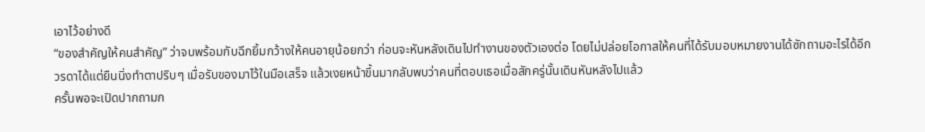เอาไว้อย่างดี
“ของสำคัญให้คนสำคัญ” ว่าจบพร้อมกับฉีกยิ้มกว้างให้คนอายุน้อยกว่า ก่อนจะหันหลังเดินไปทำงานของตัวเองต่อ โดยไม่ปล่อยโอกาสให้คนที่ได้รับมอบหมายงานได้ซักถามอะไรได้อีก
วรดาได้แต่ยืนนิ่งทำตาปริบๆ เมื่อรับของมาไว้ในมือเสร็จ แล้วเงยหน้าขึ้นมากลับพบว่าคนที่ตอบเธอเมื่อสักครู่นั้นเดินหันหลังไปแล้ว
ครั้นพอจะเปิดปากถามก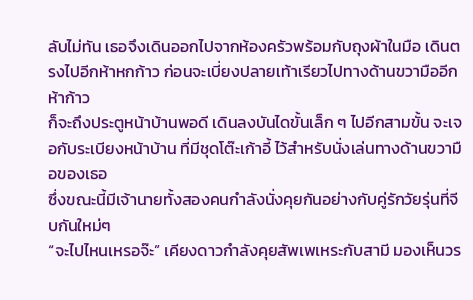ลับไม่ทัน เธอจึงเดินออกไปจากห้องครัวพร้อมกับถุงผ้าในมือ เดินตรงไปอีกห้าหกก้าว ก่อนจะเบี่ยงปลายเท้าเรียวไปทางด้านขวามืออีกห้าก้าว
ก็จะถึงประตูหน้าบ้านพอดี เดินลงบันไดขั้นเล็ก ๆ ไปอีกสามขั้น จะเจอกับระเบียงหน้าบ้าน ที่มีชุดโต๊ะเก้าอี้ ไว้สำหรับนั่งเล่นทางด้านขวามือของเธอ
ซึ่งขณะนี้มีเจ้านายทั้งสองคนกำลังนั่งคุยกันอย่างกับคู่รักวัยรุ่นที่จีบกันใหม่ๆ
“จะไปไหนเหรอจ๊ะ” เคียงดาวกำลังคุยสัพเพเหระกับสามี มองเห็นวร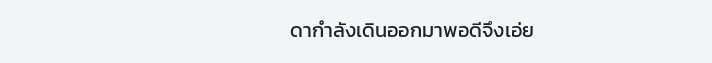ดากำลังเดินออกมาพอดีจึงเอ่ย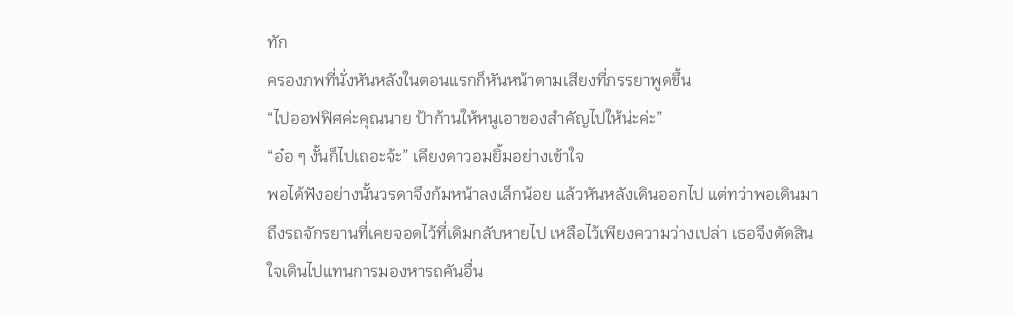ทัก
ครองภพที่นั่งหันหลังในตอนแรกก็หันหน้าตามเสียงที่ภรรยาพูดขึ้น
“ไปออฟฟิศค่ะคุณนาย ป้าก้านให้หนูเอาของสำคัญไปให้น่ะค่ะ”
“อ๋อ ๆ งั้นก็ไปเถอะจ้ะ” เคียงดาวอมยิ้มอย่างเข้าใจ
พอได้ฟังอย่างนั้นวรดาจึงก้มหน้าลงเล็กน้อย แล้วหันหลังเดินออกไป แต่ทว่าพอเดินมาถึงรถจักรยานที่เคยจอดไว้ที่เดิมกลับหายไป เหลือไว้เพียงความว่างเปล่า เธอจึงตัดสินใจเดินไปแทนการมองหารถคันอื่น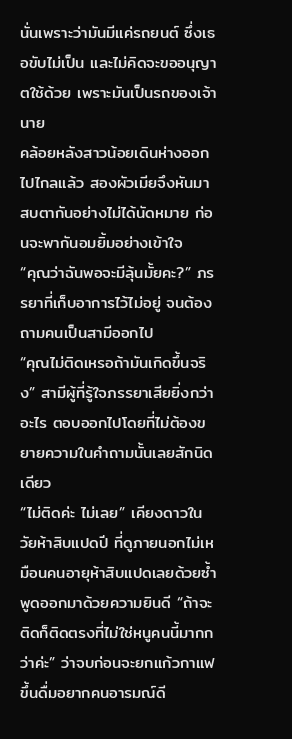นั่นเพราะว่ามันมีแค่รถยนต์ ซึ่งเธอขับไม่เป็น และไม่คิดจะขออนุญาตใช้ด้วย เพราะมันเป็นรถของเจ้านาย
คล้อยหลังสาวน้อยเดินห่างออกไปไกลแล้ว สองผัวเมียจึงหันมาสบตากันอย่างไม่ได้นัดหมาย ก่อนจะพากันอมยิ้มอย่างเข้าใจ
“คุณว่าฉันพอจะมีลุ้นมั้ยคะ?” ภรรยาที่เก็บอาการไว้ไม่อยู่ จนต้องถามคนเป็นสามีออกไป
“คุณไม่ติดเหรอถ้ามันเกิดขึ้นจริง” สามีผู้ที่รู้ใจภรรยาเสียยิ่งกว่าอะไร ตอบออกไปโดยที่ไม่ต้องขยายความในคำถามนั้นเลยสักนิดเดียว
“ไม่ติดค่ะ ไม่เลย” เคียงดาวในวัยห้าสิบแปดปี ที่ดูภายนอกไม่เหมือนคนอายุห้าสิบแปดเลยด้วยซ้ำ พูดออกมาด้วยความยินดี “ถ้าจะติดก็ติดตรงที่ไม่ใช่หนูคนนี้มากกว่าค่ะ” ว่าจบก่อนจะยกแก้วกาแฟขึ้นดื่มอยากคนอารมณ์ดี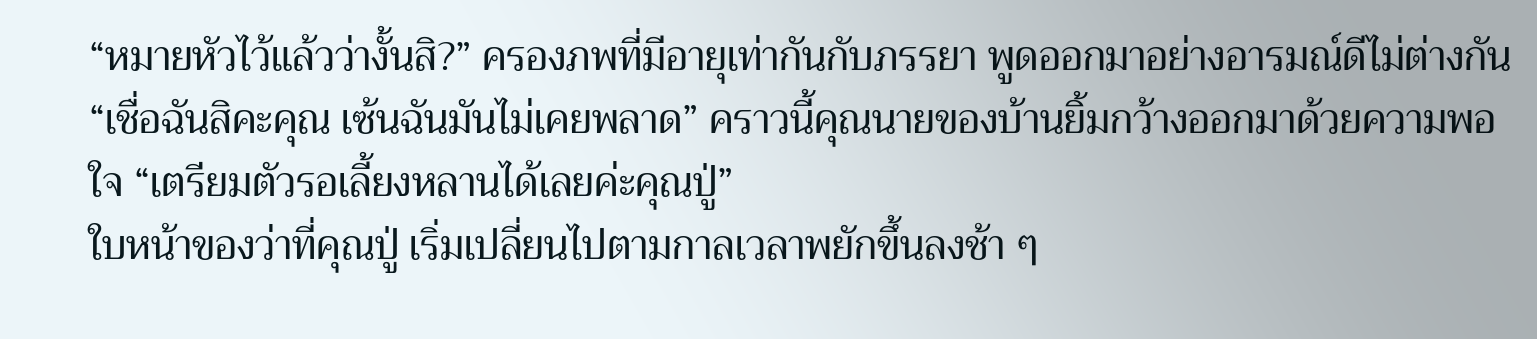“หมายหัวไว้แล้วว่างั้นสิ?” ครองภพที่มีอายุเท่ากันกับภรรยา พูดออกมาอย่างอารมณ์ดีไม่ต่างกัน
“เชื่อฉันสิคะคุณ เซ้นฉันมันไม่เคยพลาด” คราวนี้คุณนายของบ้านยิ้มกว้างออกมาด้วยความพอใจ “เตรียมตัวรอเลี้ยงหลานได้เลยค่ะคุณปู่”
ใบหน้าของว่าที่คุณปู่ เริ่มเปลี่ยนไปตามกาลเวลาพยักขึ้นลงช้า ๆ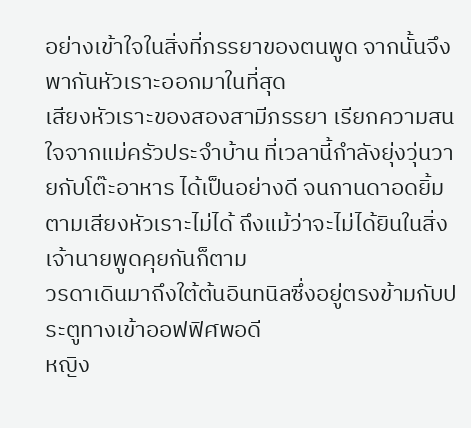อย่างเข้าใจในสิ่งที่ภรรยาของตนพูด จากนั้นจึงพากันหัวเราะออกมาในที่สุด
เสียงหัวเราะของสองสามีภรรยา เรียกความสนใจจากแม่ครัวประจำบ้าน ที่เวลานี้กำลังยุ่งวุ่นวายกับโต๊ะอาหาร ได้เป็นอย่างดี จนกานดาอดยิ้มตามเสียงหัวเราะไม่ได้ ถึงแม้ว่าจะไม่ได้ยินในสิ่งเจ้านายพูดคุยกันก็ตาม
วรดาเดินมาถึงใต้ต้นอินทนิลซึ่งอยู่ตรงข้ามกับประตูทางเข้าออฟฟิศพอดี
หญิง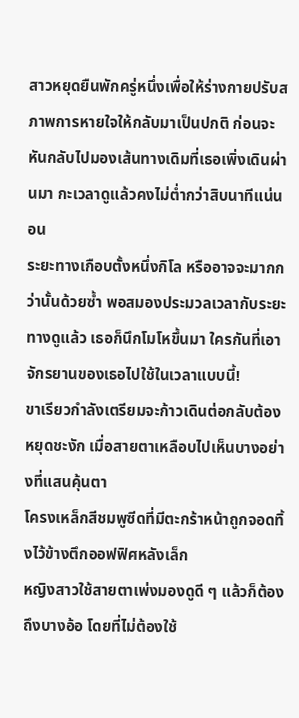สาวหยุดยืนพักครู่หนึ่งเพื่อให้ร่างกายปรับสภาพการหายใจให้กลับมาเป็นปกติ ก่อนจะหันกลับไปมองเส้นทางเดิมที่เธอเพิ่งเดินผ่านมา กะเวลาดูแล้วคงไม่ต่ำกว่าสิบนาทีแน่นอน
ระยะทางเกือบตั้งหนึ่งกิโล หรืออาจจะมากกว่านั้นด้วยซ้ำ พอสมองประมวลเวลากับระยะทางดูแล้ว เธอก็นึกโมโหขึ้นมา ใครกันที่เอาจักรยานของเธอไปใช้ในเวลาแบบนี้!
ขาเรียวกำลังเตรียมจะก้าวเดินต่อกลับต้องหยุดชะงัก เมื่อสายตาเหลือบไปเห็นบางอย่างที่แสนคุ้นตา
โครงเหล็กสีชมพูซีดที่มีตะกร้าหน้าถูกจอดทิ้งไว้ข้างตึกออฟฟิศหลังเล็ก
หญิงสาวใช้สายตาเพ่งมองดูดี ๆ แล้วก็ต้องถึงบางอ้อ โดยที่ไม่ต้องใช้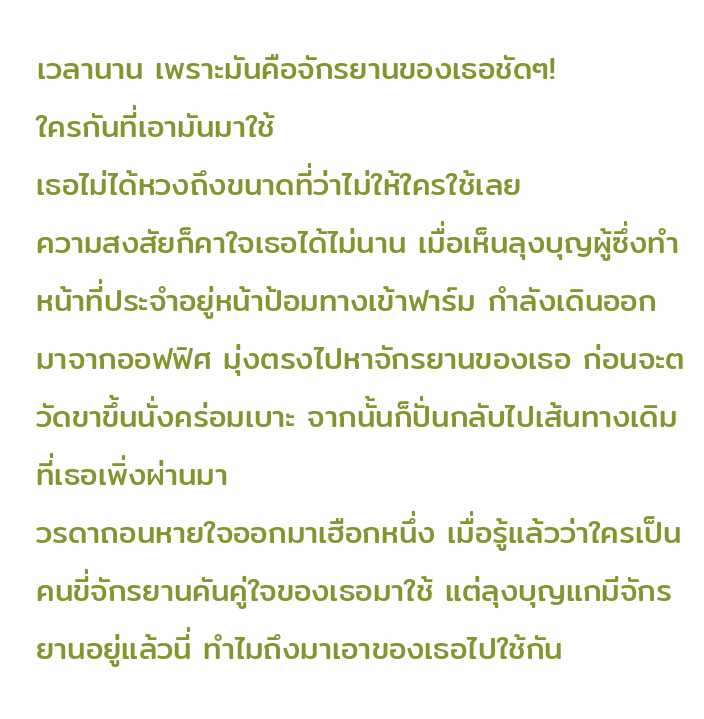เวลานาน เพราะมันคือจักรยานของเธอชัดๆ!
ใครกันที่เอามันมาใช้
เธอไม่ได้หวงถึงขนาดที่ว่าไม่ให้ใครใช้เลย
ความสงสัยก็คาใจเธอได้ไม่นาน เมื่อเห็นลุงบุญผู้ซึ่งทำหน้าที่ประจำอยู่หน้าป้อมทางเข้าฟาร์ม กำลังเดินออกมาจากออฟฟิศ มุ่งตรงไปหาจักรยานของเธอ ก่อนจะตวัดขาขึ้นนั่งคร่อมเบาะ จากนั้นก็ปั่นกลับไปเส้นทางเดิมที่เธอเพิ่งผ่านมา
วรดาถอนหายใจออกมาเฮือกหนึ่ง เมื่อรู้แล้วว่าใครเป็นคนขี่จักรยานคันคู่ใจของเธอมาใช้ แต่ลุงบุญแกมีจักรยานอยู่แล้วนี่ ทำไมถึงมาเอาของเธอไปใช้กัน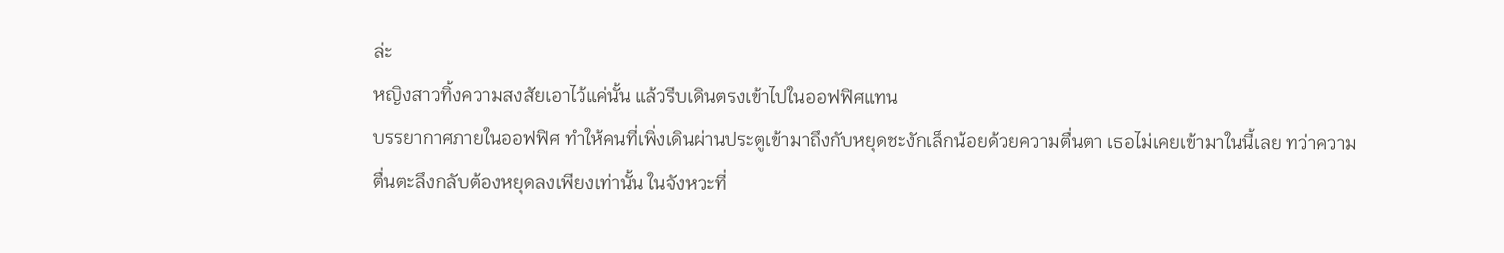ล่ะ
หญิงสาวทิ้งความสงสัยเอาไว้แค่นั้น แล้วรีบเดินตรงเข้าไปในออฟฟิศแทน
บรรยากาศภายในออฟฟิศ ทำให้คนที่เพิ่งเดินผ่านประตูเข้ามาถึงกับหยุดชะงักเล็กน้อยด้วยความตื่นตา เธอไม่เคยเข้ามาในนี้เลย ทว่าความตื่นตะลึงกลับต้องหยุดลงเพียงเท่านั้น ในจังหวะที่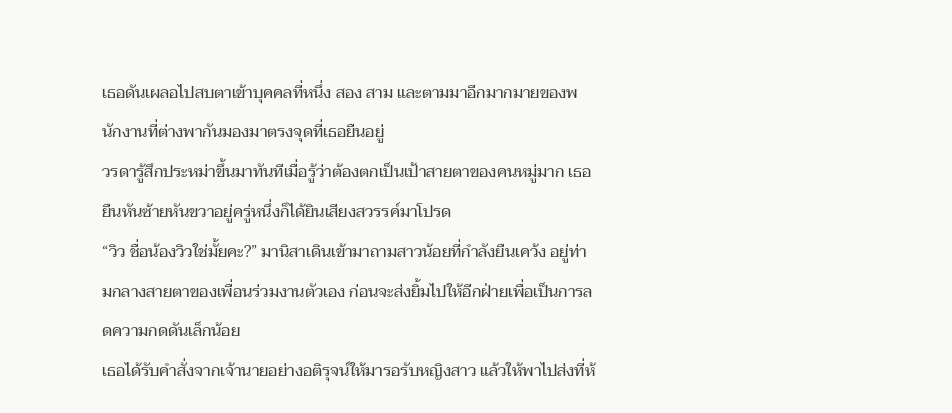เธอดันเผลอไปสบตาเข้าบุคคลที่หนึ่ง สอง สาม และตามมาอีกมากมายของพนักงานที่ต่างพากันมองมาตรงจุดที่เธอยืนอยู่
วรดารู้สึกประหม่าขึ้นมาทันทีเมื่อรู้ว่าต้องตกเป็นเป้าสายตาของคนหมู่มาก เธอยืนหันซ้ายหันขวาอยู่ครู่หนึ่งก็ได้ยินเสียงสวรรค์มาโปรด
“วิว ชื่อน้องวิวใช่มั้ยคะ?” มานิสาเดินเข้ามาถามสาวน้อยที่กำลังยืนเคว้ง อยู่ท่ามกลางสายตาของเพื่อนร่วมงานตัวเอง ก่อนจะส่งยิ้มไปให้อีกฝ่ายเพื่อเป็นการลดความกดดันเล็กน้อย
เธอได้รับคำสั่งจากเจ้านายอย่างอติรุจน์ให้มารอรับหญิงสาว แล้วให้พาไปส่งที่ห้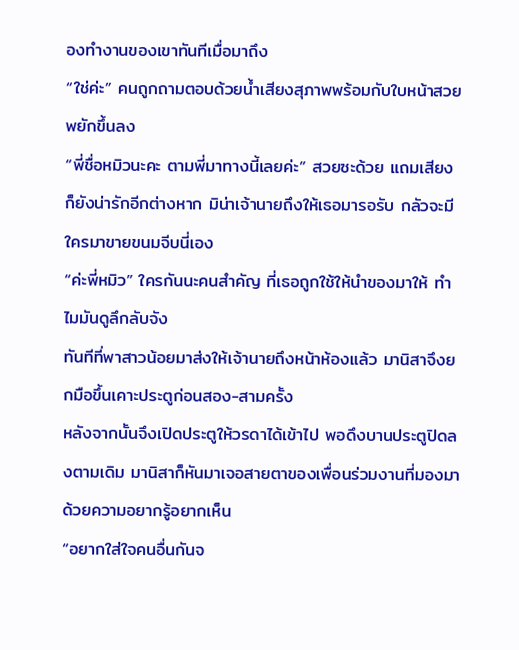องทำงานของเขาทันทีเมื่อมาถึง
“ใช่ค่ะ” คนถูกถามตอบด้วยน้ำเสียงสุภาพพร้อมกับใบหน้าสวยพยักขึ้นลง
“พี่ชื่อหมิวนะคะ ตามพี่มาทางนี้เลยค่ะ” สวยซะด้วย แถมเสียงก็ยังน่ารักอีกต่างหาก มิน่าเจ้านายถึงให้เธอมารอรับ กลัวจะมีใครมาขายขนมจีบนี่เอง
“ค่ะพี่หมิว” ใครกันนะคนสำคัญ ที่เธอถูกใช้ให้นำของมาให้ ทำไมมันดูลึกลับจัง
ทันทีที่พาสาวน้อยมาส่งให้เจ้านายถึงหน้าห้องแล้ว มานิสาจึงยกมือขึ้นเคาะประตูก่อนสอง-สามครั้ง
หลังจากนั้นจึงเปิดประตูให้วรดาได้เข้าไป พอดึงบานประตูปิดลงตามเดิม มานิสาก็หันมาเจอสายตาของเพื่อนร่วมงานที่มองมา ด้วยความอยากรู้อยากเห็น
“อยากใส่ใจคนอื่นกันจ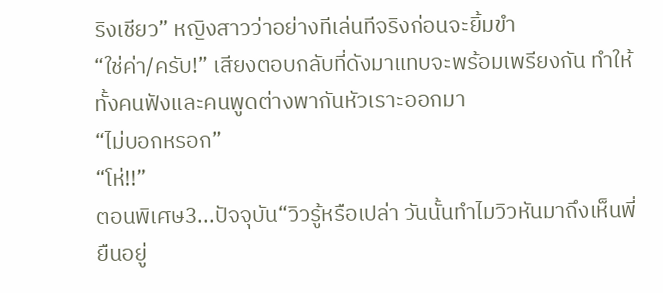ริงเชียว” หญิงสาวว่าอย่างทีเล่นทีจริงก่อนจะยิ้มขำ
“ใช่ค่า/ครับ!” เสียงตอบกลับที่ดังมาแทบจะพร้อมเพรียงกัน ทำให้ทั้งคนฟังและคนพูดต่างพากันหัวเราะออกมา
“ไม่บอกหรอก”
“โห่!!”
ตอนพิเศษ3...ปัจจุบัน“วิวรู้หรือเปล่า วันนั้นทำไมวิวหันมาถึงเห็นพี่ยืนอยู่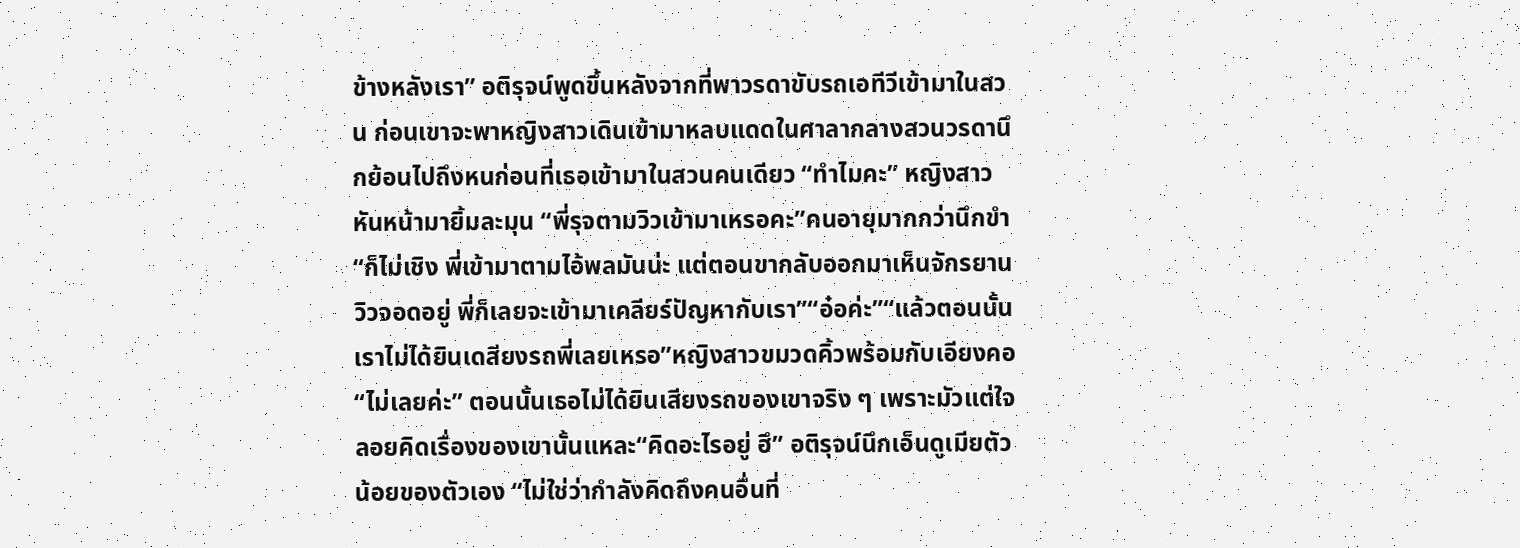ข้างหลังเรา” อติรุจน์พูดขึ้นหลังจากที่พาวรดาขับรถเอทีวีเข้ามาในสวน ก่อนเขาจะพาหญิงสาวเดินเข้ามาหลบแดดในศาลากลางสวนวรดานึกย้อนไปถึงหนก่อนที่เธอเข้ามาในสวนคนเดียว “ทำไมคะ” หญิงสาวหันหน้ามายิ้มละมุน “พี่รุจตามวิวเข้ามาเหรอคะ”คนอายุมากกว่านึกขำ “ก็ไม่เชิง พี่เข้ามาตามไอ้พลมันน่ะ แต่ตอนขากลับออกมาเห็นจักรยานวิวจอดอยู่ พี่ก็เลยจะเข้ามาเคลียร์ปัญหากับเรา”“อ๋อค่ะ”“แล้วตอนนั้นเราไม่ได้ยินเดสียงรถพี่เลยเหรอ”หญิงสาวขมวดคิ้วพร้อมกับเอียงคอ “ไม่เลยค่ะ” ตอนนั้นเธอไม่ได้ยินเสียงรถของเขาจริง ๆ เพราะมัวแต่ใจลอยคิดเรื่องของเขานั้นแหละ“คิดอะไรอยู่ ฮึ” อติรุจน์นึกเอ็นดูเมียตัวน้อยของตัวเอง “ไม่ใช่ว่ากำลังคิดถึงคนอื่นที่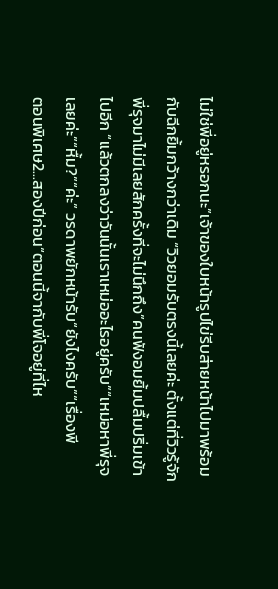ไม่ใช่พี่อยู่หรอกนะ”เจ้าของใบหน้ารูปไข่รีบส่ายหน้าไปมาพร้อมกับฉีกยิ้มกว้างกว่าเดิม “วิวยอมรับตรงนี้เลยค่ะ ตั้งแต่ที่วิวรู้จักพี่รุจมาไม่มีเลยสักครั้งที่จะไม่นึกถึง”คนฟังอมยิ้มปลื้มปริ่มเข้าไปอีก “แล้วตกลงว่าวันนั้นเราเหม่ออะไรอยู่ครับ”“เหม่อหาพี่รุจเลยค่ะ”“หื้ม?”“ค่ะ” วรดาพยักหน้ารับ“ยังไงครับ”“เรื่องพี
ตอนพิเศษ2...สองปีก่อน“ตอนนี้จากับพี่โจอยู่ที่ไห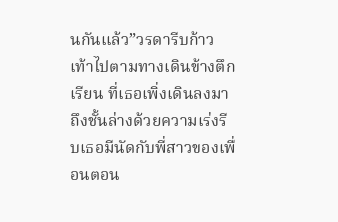นกันแล้ว”วรดารีบก้าวเท้าไปตามทางเดินข้างตึกเรียน ที่เธอเพิ่งเดินลงมาถึงชั้นล่างด้วยความเร่งรีบเธอมีนัดกับพี่สาวของเพื่อนตอน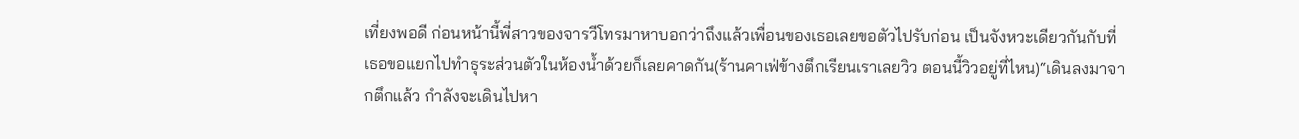เที่ยงพอดี ก่อนหน้านี้พี่สาวของจารวีโทรมาหาบอกว่าถึงแล้วเพื่อนของเธอเลยขอตัวไปรับก่อน เป็นจังหวะเดียวกันกับที่เธอขอแยกไปทำธุระส่วนตัวในห้องน้ำด้วยก็เลยคาดกัน(ร้านคาเฟ่ข้างตึกเรียนเราเลยวิว ตอนนี้วิวอยู่ที่ไหน)“เดินลงมาจากตึกแล้ว กำลังจะเดินไปหา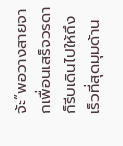จ้ะ”พอวางสายจากเพื่อนเสร็จวรดาก็รีบเดินไปให้ถึงเร็วที่สุดมุมด้าน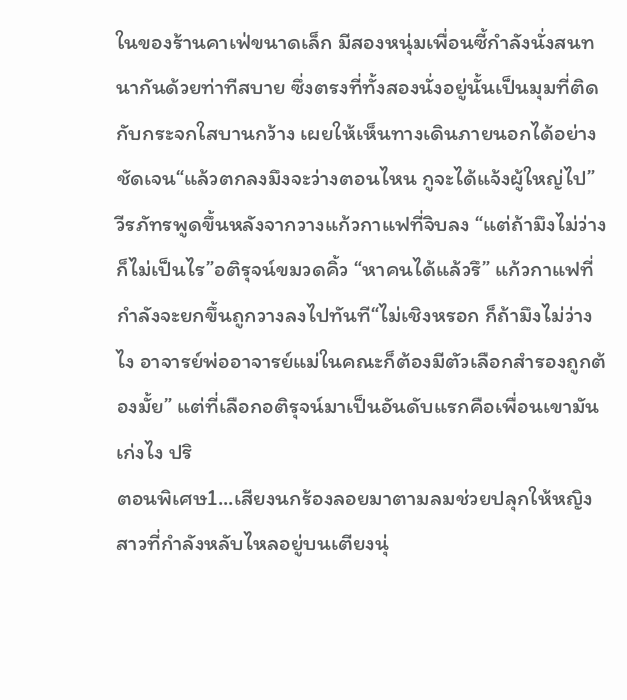ในของร้านคาเฟ่ขนาดเล็ก มีสองหนุ่มเพื่อนซี้กำลังนั่งสนทนากันด้วยท่าทีสบาย ซึ่งตรงที่ทั้งสองนั่งอยู่นั้นเป็นมุมที่ติดกับกระจกใสบานกว้าง เผยให้เห็นทางเดินภายนอกได้อย่างชัดเจน“แล้วตกลงมึงจะว่างตอนไหน กูจะได้แจ้งผู้ใหญ่ไป” วีรภัทรพูดขึ้นหลังจากวางแก้วกาแฟที่จิบลง “แต่ถ้ามึงไม่ว่างก็ไม่เป็นไร”อติรุจน์ขมวดคิ้ว “หาคนได้แล้วรึ” แก้วกาแฟที่กำลังจะยกขึ้นถูกวางลงไปทันที“ไม่เชิงหรอก ก็ถ้ามึงไม่ว่างไง อาจารย์พ่ออาจารย์แม่ในคณะก็ต้องมีตัวเลือกสำรองถูกต้องมั้ย” แต่ที่เลือกอติรุจน์มาเป็นอันดับแรกคือเพื่อนเขามันเก่งไง ปริ
ตอนพิเศษ1...เสียงนกร้องลอยมาตามลมช่วยปลุกให้หญิงสาวที่กำลังหลับไหลอยู่บนเตียงนุ่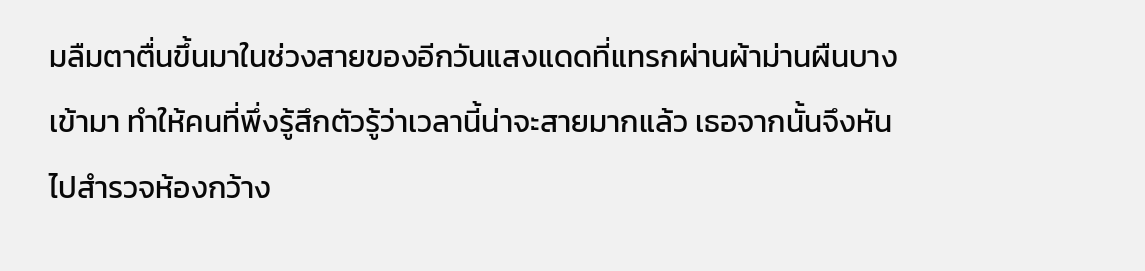มลืมตาตื่นขึ้นมาในช่วงสายของอีกวันแสงแดดที่แทรกผ่านผ้าม่านผืนบางเข้ามา ทำให้คนที่พึ่งรู้สึกตัวรู้ว่าเวลานี้น่าจะสายมากแล้ว เธอจากนั้นจึงหันไปสำรวจห้องกว้าง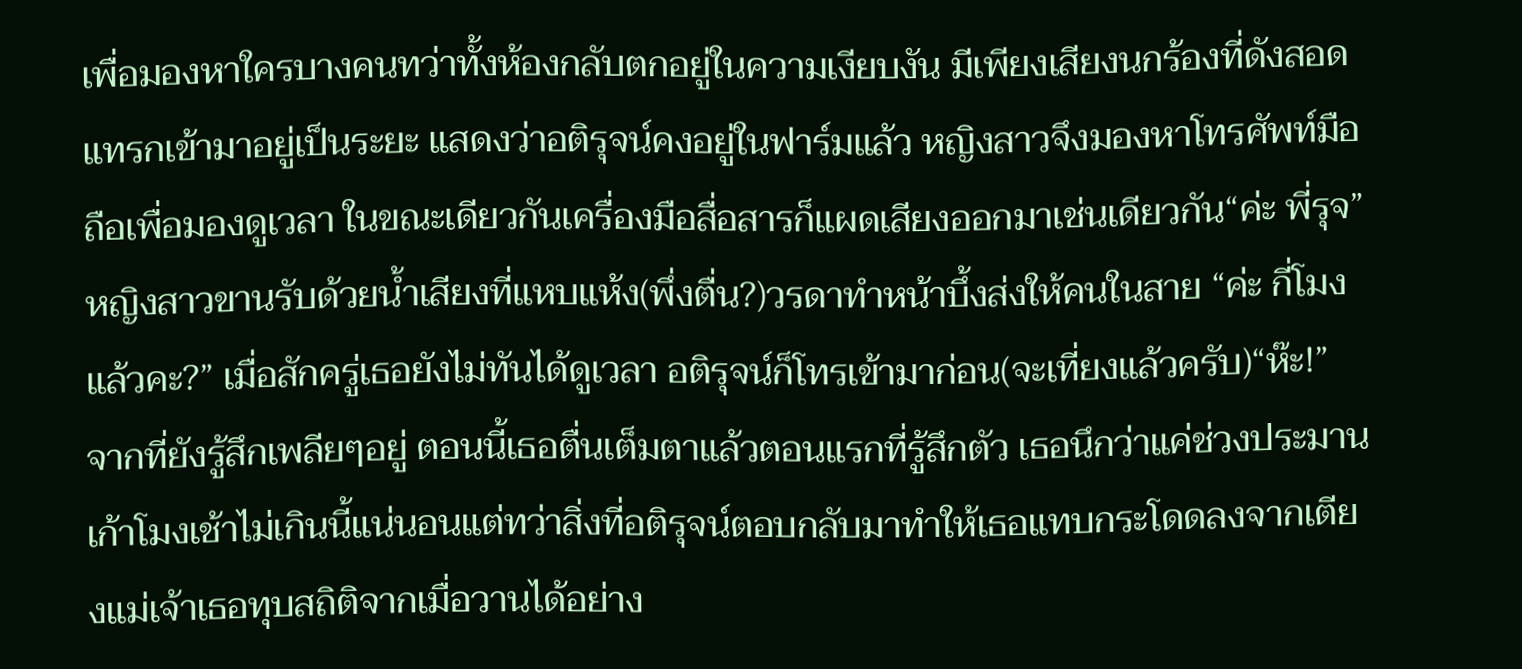เพื่อมองหาใครบางคนทว่าทั้งห้องกลับตกอยู่ในความเงียบงัน มีเพียงเสียงนกร้องที่ดังสอดแทรกเข้ามาอยู่เป็นระยะ แสดงว่าอติรุจน์คงอยู่ในฟาร์มแล้ว หญิงสาวจึงมองหาโทรศัพท์มือถือเพื่อมองดูเวลา ในขณะเดียวกันเครื่องมือสื่อสารก็แผดเสียงออกมาเช่นเดียวกัน“ค่ะ พี่รุจ” หญิงสาวขานรับด้วยน้ำเสียงที่แหบแห้ง(พึ่งตื่น?)วรดาทำหน้าบึ้งส่งให้คนในสาย “ค่ะ กี่โมงแล้วคะ?” เมื่อสักครู่เธอยังไม่ทันได้ดูเวลา อติรุจน์ก็โทรเข้ามาก่อน(จะเที่ยงแล้วครับ)“ห๊ะ!” จากที่ยังรู้สึกเพลียๆอยู่ ตอนนี้เธอตื่นเต็มตาแล้วตอนแรกที่รู้สึกตัว เธอนึกว่าแค่ช่วงประมานเก้าโมงเช้าไม่เกินนี้แน่นอนแต่ทว่าสิ่งที่อติรุจน์ตอบกลับมาทำให้เธอแทบกระโดดลงจากเตียงแม่เจ้าเธอทุบสถิติจากเมื่อวานได้อย่าง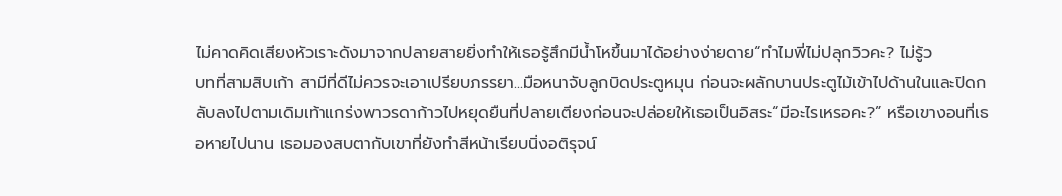ไม่คาดคิดเสียงหัวเราะดังมาจากปลายสายยิ่งทำให้เธอรู้สึกมีน้ำโหขึ้นมาได้อย่างง่ายดาย“ทำไมพี่ไม่ปลุกวิวคะ? ไม่รู้ว
บทที่สามสิบเก้า สามีที่ดีไม่ควรจะเอาเปรียบภรรยา...มือหนาจับลูกบิดประตูหมุน ก่อนจะผลักบานประตูไม้เข้าไปด้านในและปิดกลับลงไปตามเดิมเท้าแกร่งพาวรดาก้าวไปหยุดยืนที่ปลายเตียงก่อนจะปล่อยให้เธอเป็นอิสระ“มีอะไรเหรอคะ?” หรือเขางอนที่เธอหายไปนาน เธอมองสบตากับเขาที่ยังทำสีหน้าเรียบนิ่งอติรุจน์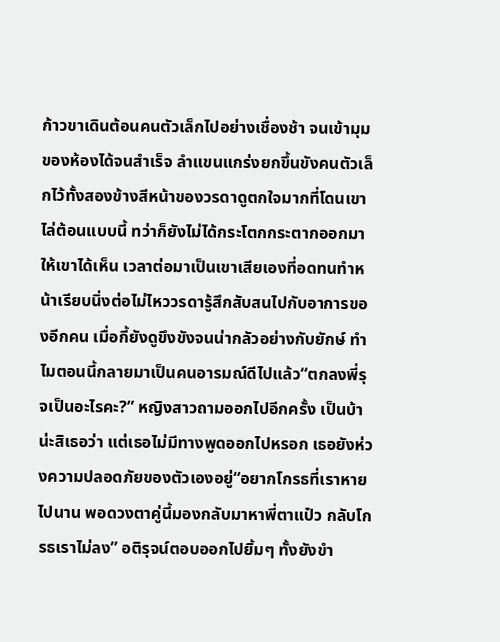ก้าวขาเดินต้อนคนตัวเล็กไปอย่างเชื่องช้า จนเข้ามุมของห้องได้จนสำเร็จ ลำแขนแกร่งยกขึ้นขังคนตัวเล็กไว้ทั้งสองข้างสีหน้าของวรดาดูตกใจมากที่โดนเขาไล่ต้อนแบบนี้ ทว่าก็ยังไม่ได้กระโตกกระตากออกมาให้เขาได้เห็น เวลาต่อมาเป็นเขาเสียเองที่อดทนทำหน้าเรียบนิ่งต่อไม่ไหววรดารู้สึกสับสนไปกับอาการของอีกคน เมื่อกี้ยังดูขึงขังจนน่ากลัวอย่างกับยักษ์ ทำไมตอนนี้กลายมาเป็นคนอารมณ์ดีไปแล้ว“ตกลงพี่รุจเป็นอะไรคะ?” หญิงสาวถามออกไปอีกครั้ง เป็นบ้าน่ะสิเธอว่า แต่เธอไม่มีทางพูดออกไปหรอก เธอยังห่วงความปลอดภัยของตัวเองอยู่“อยากโกรธที่เราหายไปนาน พอดวงตาคู่นี้มองกลับมาหาพี่ตาแป๋ว กลับโกรธเราไม่ลง” อติรุจน์ตอบออกไปยิ้มๆ ทั้งยังขำ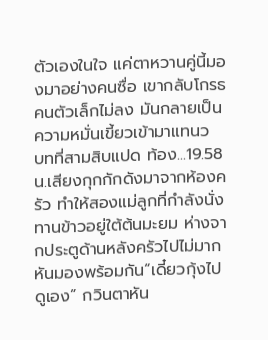ตัวเองในใจ แค่ตาหวานคู่นี้มองมาอย่างคนซื่อ เขากลับโกรธคนตัวเล็กไม่ลง มันกลายเป็นความหมั่นเขี้ยวเข้ามาแทนว
บทที่สามสิบแปด ท้อง...19.58 น.เสียงกุกกักดังมาจากห้องครัว ทำให้สองแม่ลูกที่กำลังนั่งทานข้าวอยู่ใต้ต้นมะยม ห่างจากประตูด้านหลังครัวไปไม่มาก หันมองพร้อมกัน“เดี๋ยวกุ้งไปดูเอง” กวินตาหัน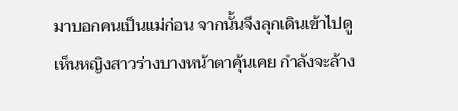มาบอกคนเป็นแม่ก่อน จากนั้นจึงลุกเดินเข้าไปดู เห็นหญิงสาวร่างบางหน้าตาคุ้นเคย กำลังจะล้าง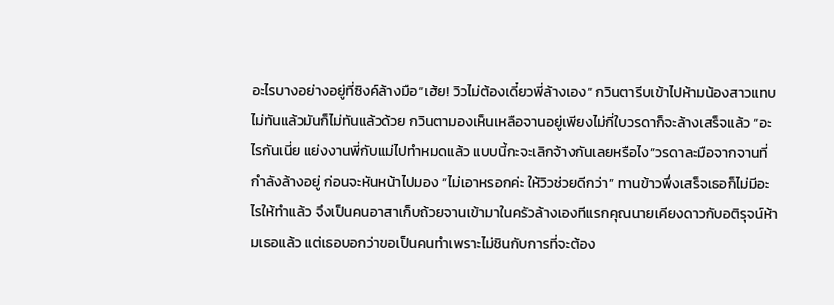อะไรบางอย่างอยู่ที่ซิงค์ล้างมือ“เฮ้ย! วิวไม่ต้องเดี๋ยวพี่ล้างเอง” กวินตารีบเข้าไปห้ามน้องสาวแทบไม่ทันแล้วมันก็ไม่ทันแล้วด้วย กวินตามองเห็นเหลือจานอยู่เพียงไม่กี่ใบวรดาก็จะล้างเสร็จแล้ว “อะไรกันเนี่ย แย่งงานพี่กับแม่ไปทำหมดแล้ว แบบนี้กะจะเลิกจ้างกันเลยหรือไง”วรดาละมือจากจานที่กำลังล้างอยู่ ก่อนจะหันหน้าไปมอง “ไม่เอาหรอกค่ะ ให้วิวช่วยดีกว่า” ทานข้าวพึ่งเสร็จเธอก็ไม่มีอะไรให้ทำแล้ว จึงเป็นคนอาสาเก็บถ้วยจานเข้ามาในครัวล้างเองทีแรกคุณนายเคียงดาวกับอติรุจน์ห้ามเธอแล้ว แต่เธอบอกว่าขอเป็นคนทำเพราะไม่ชินกับการที่จะต้อง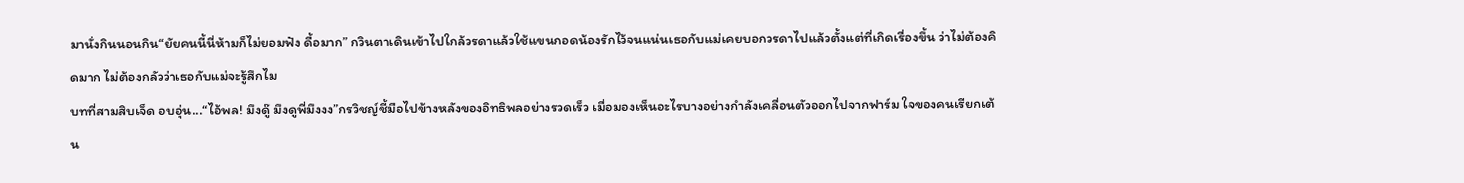มานั่งกินนอนกิน“ยัยคนนี้นี่ห้ามก็ไม่ยอมฟัง ดื้อมาก” กวินตาเดินเข้าไปใกล้วรดาแล้วใช้แขนกอดน้องรักไว้จนแน่นเธอกับแม่เคยบอกวรดาไปแล้วตั้งแต่ที่เกิดเรื่องขึ้น ว่าไม่ต้องคิดมาก ไม่ต้องกลัวว่าเธอกับแม่จะรู้สึกไม
บทที่สามสิบเจ็ด อบอุ่น...“ไอ้พล! มึงดู๊ มึงดูพี่มึงงง”กรวิชญ์ชี้มือไปข้างหลังของอิทธิพลอย่างรวดเร็ว เมื่อมองเห็นอะไรบางอย่างกำลังเคลื่อนตัวออกไปจากฟาร์ม ใจของคนเรียกเต้น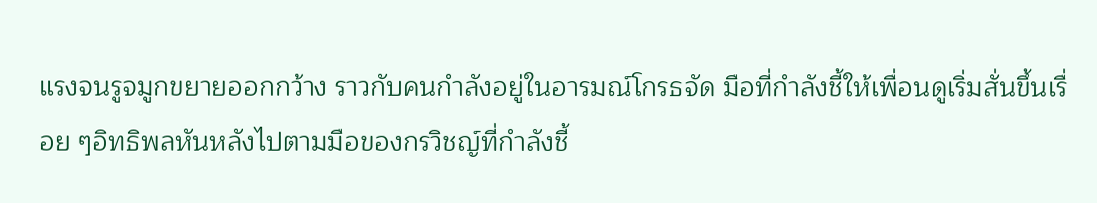แรงจนรูจมูกขยายออกกว้าง ราวกับคนกำลังอยู่ในอารมณ์โกรธจัด มือที่กำลังชี้ให้เพื่อนดูเริ่มสั่นขึ้นเรื่อย ๆอิทธิพลหันหลังไปตามมือของกรวิชญ์ที่กำลังชี้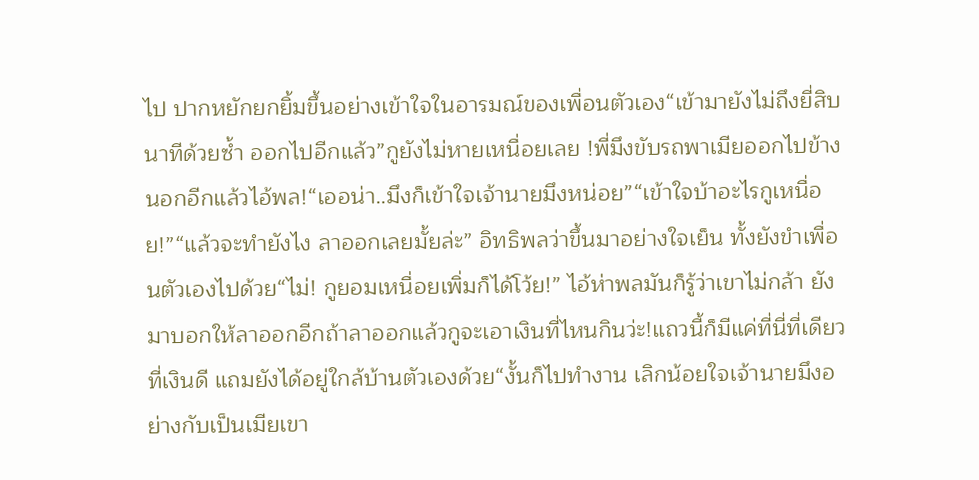ไป ปากหยักยกยิ้มขึ้นอย่างเข้าใจในอารมณ์ของเพื่อนตัวเอง“เข้ามายังไม่ถึงยี่สิบนาทีด้วยซ้ำ ออกไปอีกแล้ว”กูยังไม่หายเหนื่อยเลย !พี่มึงขับรถพาเมียออกไปข้างนอกอีกแล้วไอ้พล!“เออน่า..มึงก็เข้าใจเจ้านายมึงหน่อย”“เข้าใจบ้าอะไรกูเหนื่อย!”“แล้วจะทำยังไง ลาออกเลยมั้ยล่ะ” อิทธิพลว่าขึ้นมาอย่างใจเย็น ทั้งยังขำเพื่อนตัวเองไปด้วย“ไม่! กูยอมเหนื่อยเพิ่มก็ได้โว้ย!” ไอ้ห่าพลมันก็รู้ว่าเขาไม่กล้า ยังมาบอกให้ลาออกอีกถ้าลาออกแล้วกูจะเอาเงินที่ไหนกินว่ะ!แถวนี้ก็มีแค่ที่นี่ที่เดียวที่เงินดี แถมยังได้อยู่ใกล้บ้านตัวเองด้วย“งั้นก็ไปทำงาน เลิกน้อยใจเจ้านายมึงอย่างกับเป็นเมียเขา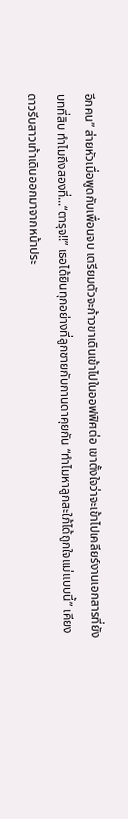อีกคน” ส่ายหัวเมื่อพูดกับเพื่อนจบ เตรียมตัวจะก้าวขาเดินเข้าไปในออฟฟิศต่อ เขาตั้งใจว่าจะเข้าไปเคลียร์งานเอกสารที่ยัง
บทที่สิบ ทำไมถึงสองที่...“ตารุจ!!” เธอได้ยินทุกอย่างที่ลูกชายกับกานดาคุยกัน “ทำไมหาลูกสะใภ้ได้ถูกใจแม่แบบนี้” เคียงดาวรีบสาวเท้าเดินออกมาจากหน้าประ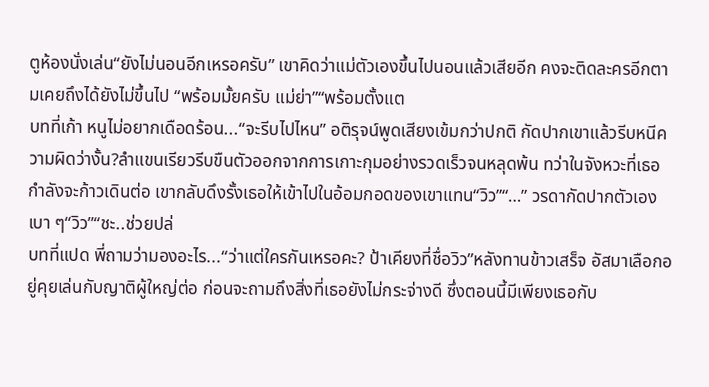ตูห้องนั่งเล่น“ยังไม่นอนอีกเหรอครับ” เขาคิดว่าแม่ตัวเองขึ้นไปนอนแล้วเสียอีก คงจะติดละครอีกตามเคยถึงได้ยังไม่ขึ้นไป “พร้อมมั้ยครับ แม่ย่า”“พร้อมตั้งแต
บทที่เก้า หนูไม่อยากเดือดร้อน...“จะรีบไปไหน” อติรุจน์พูดเสียงเข้มกว่าปกติ กัดปากเขาแล้วรีบหนีความผิดว่างั้น?ลำแขนเรียวรีบขืนตัวออกจากการเกาะกุมอย่างรวดเร็วจนหลุดพ้น ทว่าในจังหวะที่เธอกำลังจะก้าวเดินต่อ เขากลับดึงรั้งเธอให้เข้าไปในอ้อมกอดของเขาแทน“วิว”“…” วรดากัดปากตัวเองเบา ๆ“วิว”“ชะ..ช่วยปล่
บทที่แปด พี่ถามว่ามองอะไร...“ว่าแต่ใครกันเหรอคะ? ป้าเคียงที่ชื่อวิว”หลังทานข้าวเสร็จ อัสมาเลือกอยู่คุยเล่นกับญาติผู้ใหญ่ต่อ ก่อนจะถามถึงสิ่งที่เธอยังไม่กระจ่างดี ซึ่งตอนนี้มีเพียงเธอกับ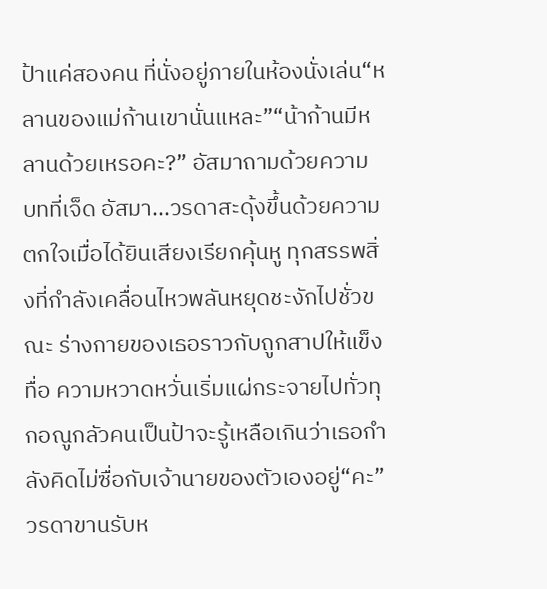ป้าแค่สองคน ที่นั่งอยู่ภายในห้องนั่งเล่น“หลานของแม่ก้านเขานั่นแหละ”“น้าก้านมีหลานด้วยเหรอคะ?” อัสมาถามด้วยความ
บทที่เจ็ด อัสมา...วรดาสะดุ้งขึ้นด้วยความตกใจเมื่อได้ยินเสียงเรียกคุ้นหู ทุกสรรพสิ่งที่กำลังเคลื่อนไหวพลันหยุดชะงักไปชั่วขณะ ร่างกายของเธอราวกับถูกสาปให้แข็งทื่อ ความหวาดหวั่นเริ่มแผ่กระจายไปทั่วทุกอณูกลัวคนเป็นป้าจะรู้เหลือเกินว่าเธอกำลังคิดไม่ซื่อกับเจ้านายของตัวเองอยู่“คะ” วรดาขานรับห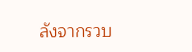ลังจากรวบ